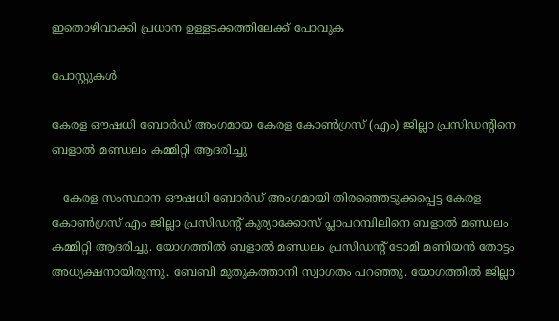ഇതൊഴിവാക്കി പ്രധാന ഉള്ളടക്കത്തിലേക്ക് പോവുക

പോസ്റ്റുകള്‍

കേരള ഔഷധി ബോർഡ് അംഗമായ കേരള കോൺഗ്രസ് (എം) ജില്ലാ പ്രസിഡന്റിനെ ബളാൽ മണ്ഡലം കമ്മിറ്റി ആദരിച്ചു

   കേരള സംസ്ഥാന ഔഷധി ബോർഡ് അംഗമായി തിരഞ്ഞെടുക്കപ്പെട്ട കേരള കോൺഗ്രസ് എം ജില്ലാ പ്രസിഡന്റ് കുര്യാക്കോസ് പ്ലാപറമ്പിലിനെ ബളാൽ മണ്ഡലം കമ്മിറ്റി ആദരിച്ചു. യോഗത്തിൽ ബളാൽ മണ്ഡലം പ്രസിഡന്റ് ടോമി മണിയൻ തോട്ടം അധ്യക്ഷനായിരുന്നു. ബേബി മുതുകത്താനി സ്വാഗതം പറഞ്ഞു. യോഗത്തിൽ ജില്ലാ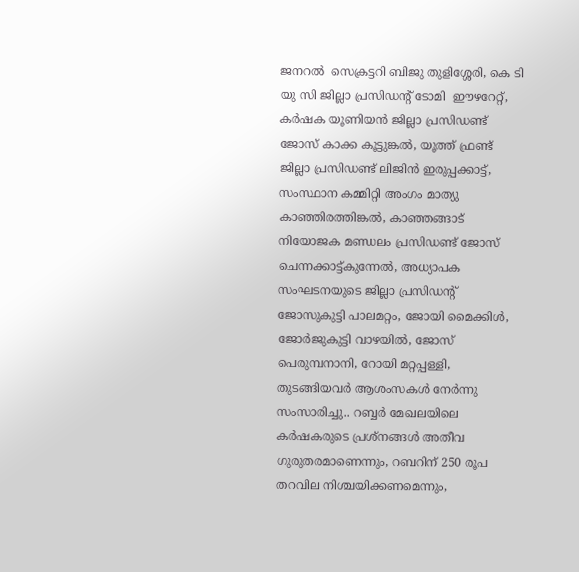ജനറൽ  സെക്രട്ടറി ബിജു തുളിശ്ശേരി, കെ ടി യു സി ജില്ലാ പ്രസിഡന്റ് ടോമി  ഈഴറേറ്റ്, കർഷക യൂണിയൻ ജില്ലാ പ്രസിഡണ്ട് ജോസ് കാക്ക കൂട്ടുങ്കൽ, യൂത്ത് ഫ്രണ്ട് ജില്ലാ പ്രസിഡണ്ട് ലിജിൻ ഇരുപ്പക്കാട്ട്, സംസ്ഥാന കമ്മിറ്റി അംഗം മാത്യു കാഞ്ഞിരത്തിങ്കൽ, കാഞ്ഞങ്ങാട് നിയോജക മണ്ഡലം പ്രസിഡണ്ട് ജോസ് ചെന്നക്കാട്ട്കുന്നേൽ, അധ്യാപക സംഘടനയുടെ ജില്ലാ പ്രസിഡന്റ് ജോസുകുട്ടി പാലമറ്റം, ജോയി മൈക്കിൾ, ജോർജുകുട്ടി വാഴയിൽ, ജോസ് പെരുമ്പനാനി, റോയി മറ്റപ്പള്ളി, തുടങ്ങിയവർ ആശംസകൾ നേർന്നു സംസാരിച്ചു.. റബ്ബർ മേഖലയിലെ  കർഷകരുടെ പ്രശ്നങ്ങൾ അതീവ ഗുരുതരമാണെന്നും, റബറിന് 250 രൂപ തറവില നിശ്ചയിക്കണമെന്നും,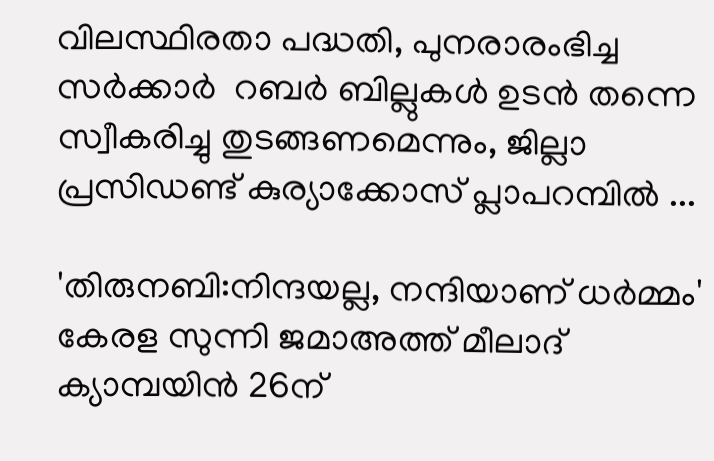വിലസ്ഥിരതാ പദ്ധതി, പുനരാരംഭിച്ച സർക്കാർ  റബർ ബില്ലുകൾ ഉടൻ തന്നെ സ്വീകരിച്ചു തുടങ്ങണമെന്നും, ജില്ലാ പ്രസിഡണ്ട് കുര്യാക്കോസ് പ്ലാപറമ്പിൽ ...

'തിരുനബി:നിന്ദയല്ല, നന്ദിയാണ് ധർമ്മം' കേരള സുന്നി ജമാഅത്ത് മീലാദ് ക്യാമ്പയിൻ 26ന്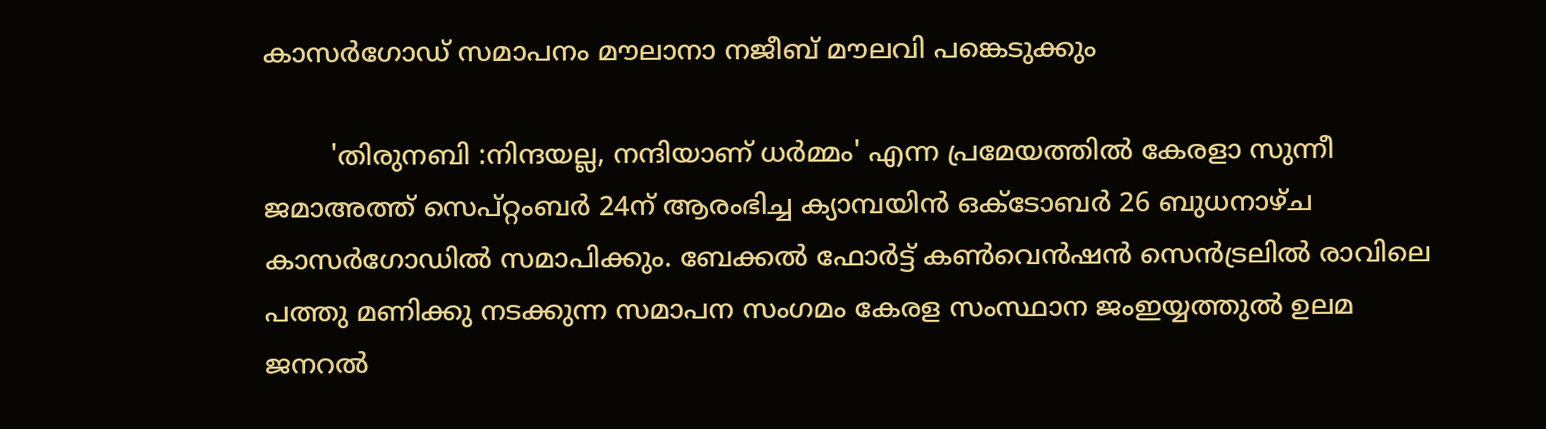കാസർഗോഡ് സമാപനം മൗലാനാ നജീബ് മൗലവി പങ്കെടുക്കും

        'തിരുനബി :നിന്ദയല്ല, നന്ദിയാണ് ധർമ്മം' എന്ന പ്രമേയത്തിൽ കേരളാ സുന്നീ ജമാഅത്ത് സെപ്റ്റംബർ 24ന് ആരംഭിച്ച ക്യാമ്പയിൻ ഒക്ടോബർ 26 ബുധനാഴ്ച കാസർഗോഡിൽ സമാപിക്കും. ബേക്കൽ ഫോർട്ട് കൺവെൻഷൻ സെൻട്രലിൽ രാവിലെ പത്തു മണിക്കു നടക്കുന്ന സമാപന സംഗമം കേരള സംസ്ഥാന ജംഇയ്യത്തുൽ ഉലമ ജനറൽ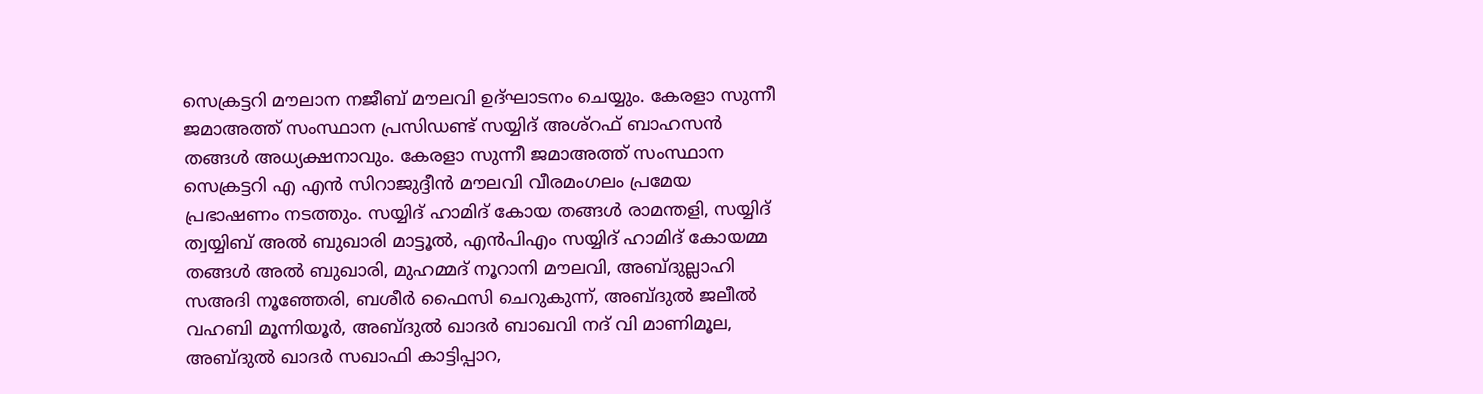സെക്രട്ടറി മൗലാന നജീബ് മൗലവി ഉദ്ഘാടനം ചെയ്യും. കേരളാ സുന്നീ ജമാഅത്ത് സംസ്ഥാന പ്രസിഡണ്ട് സയ്യിദ് അശ്റഫ് ബാഹസൻ തങ്ങൾ അധ്യക്ഷനാവും. കേരളാ സുന്നീ ജമാഅത്ത് സംസ്ഥാന സെക്രട്ടറി എ എൻ സിറാജുദ്ദീൻ മൗലവി വീരമംഗലം പ്രമേയ പ്രഭാഷണം നടത്തും. സയ്യിദ് ഹാമിദ് കോയ തങ്ങൾ രാമന്തളി, സയ്യിദ് ത്വയ്യിബ് അൽ ബുഖാരി മാട്ടൂൽ, എൻപിഎം സയ്യിദ് ഹാമിദ് കോയമ്മ തങ്ങൾ അൽ ബുഖാരി, മുഹമ്മദ് നൂറാനി മൗലവി, അബ്ദുല്ലാഹി സഅദി നൂഞ്ഞേരി, ബശീർ ഫൈസി ചെറുകുന്ന്, അബ്ദുൽ ജലീൽ വഹബി മൂന്നിയൂർ, അബ്ദുൽ ഖാദർ ബാഖവി നദ് വി മാണിമൂല, അബ്ദുൽ ഖാദർ സഖാഫി കാട്ടിപ്പാറ,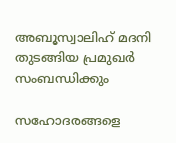അബൂസ്വാലിഹ് മദനി തുടങ്ങിയ പ്രമുഖർ സംബന്ധിക്കും

സഹോദരങ്ങളെ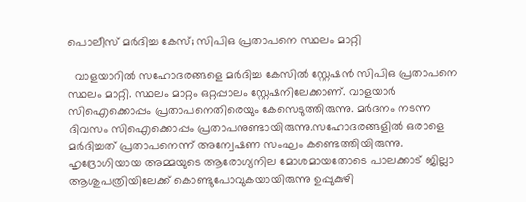പൊലീസ് മർദിച്ച കേസ്; സിപിഒ പ്രതാപനെ സ്ഥലം മാറ്റി

  വാളയാറിൽ സഹോദരങ്ങളെ മർദിച്ച കേസിൽ സ്റ്റേഷൻ സിപിഒ പ്രതാപനെ സ്ഥലം മാറ്റി. സ്ഥലം മാറ്റം ഒറ്റപ്പാലം സ്റ്റേഷനിലേക്കാണ്. വാളയാർ സിഐക്കൊപ്പം പ്രതാപനെതിരെയും കേസെടുത്തിരുന്നു. മർദനം നടന്ന ദിവസം സിഐക്കൊപ്പം പ്രതാപനുണ്ടായിരുന്നു.സഹോദരങ്ങളിൽ ഒരാളെ മർദിച്ചത് പ്രതാപനെന്ന് അന്വേഷണ സംഘം കണ്ടെത്തിയിരുന്നു. ഹൃദ്രോഗിയായ അമ്മയുടെ ആരോഗ്യനില മോശമായതോടെ പാലക്കാട് ജില്ലാ ആശുപത്രിയിലേക്ക് കൊണ്ടുപോവുകയായിരുന്നു ഉപ്പുകുഴി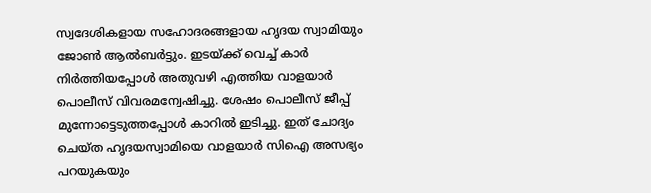സ്വദേശികളായ സഹോദരങ്ങളായ ഹൃദയ സ്വാമിയും ജോൺ ആൽബർട്ടും. ഇടയ്ക്ക് വെച്ച് കാർ നിർത്തിയപ്പോൾ അതുവഴി എത്തിയ വാളയാർ പൊലീസ് വിവരമന്വേഷിച്ചു. ശേഷം പൊലീസ് ജീപ്പ് മുന്നോട്ടെടുത്തപ്പോൾ കാറിൽ ഇടിച്ചു. ഇത് ചോദ്യം ചെയ്ത ഹൃദയസ്വാമിയെ വാളയാർ സിഐ അസഭ്യം പറയുകയും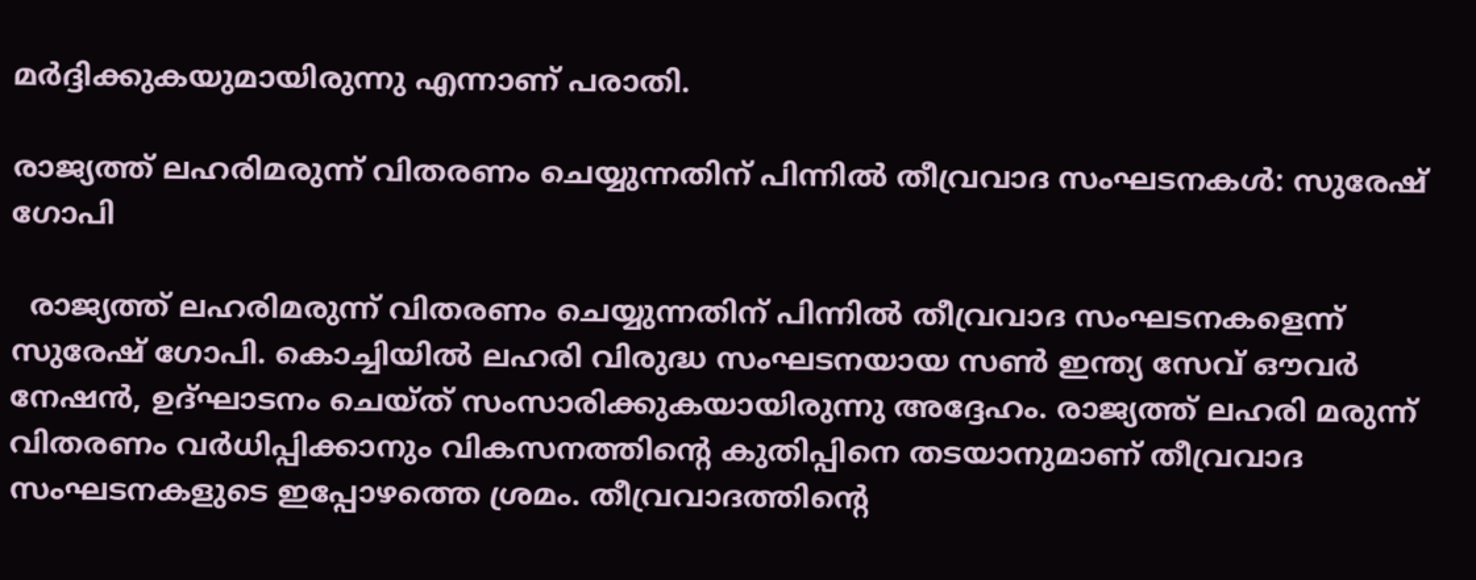മർദ്ദിക്കുകയുമായിരുന്നു എന്നാണ് പരാതി.

രാജ്യത്ത് ലഹരിമരുന്ന് വിതരണം ചെയ്യുന്നതിന് പിന്നിൽ തീവ്രവാദ സംഘടനകൾ: സുരേഷ് ഗോപി

  രാജ്യത്ത് ലഹരിമരുന്ന് വിതരണം ചെയ്യുന്നതിന് പിന്നിൽ തീവ്രവാദ സംഘടനകളെന്ന് സുരേഷ് ഗോപി. കൊച്ചിയിൽ ലഹരി വിരുദ്ധ സംഘടനയായ സൺ ഇന്ത്യ സേവ് ഔവര്‍ നേഷൻ, ഉദ്ഘാടനം ചെയ്ത് സംസാരിക്കുകയായിരുന്നു അദ്ദേഹം. രാജ്യത്ത് ലഹരി മരുന്ന് വിതരണം വർധിപ്പിക്കാനും വികസനത്തിന്റെ കുതിപ്പിനെ തടയാനുമാണ് തീവ്രവാദ സംഘടനകളുടെ ഇപ്പോഴത്തെ ശ്രമം. തീവ്രവാദത്തിന്റെ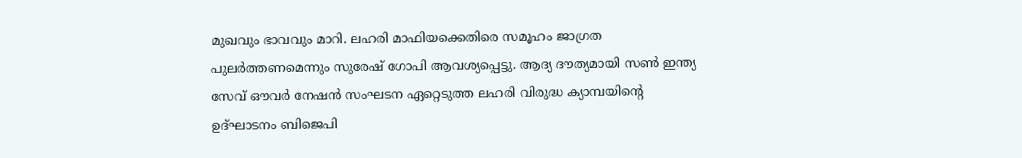മുഖവും ഭാവവും മാറി. ലഹരി മാഫിയക്കെതിരെ സമൂഹം ജാഗ്രത പുലർത്തണമെന്നും സുരേഷ് ഗോപി ആവശ്യപ്പെട്ടു. ആദ്യ ദൗത്യമായി സൺ ഇന്ത്യ സേവ് ഔവര്‍ നേഷൻ സംഘടന ഏറ്റെടുത്ത ലഹരി വിരുദ്ധ ക്യാമ്പയിന്റെ ഉദ്ഘാടനം ബിജെപി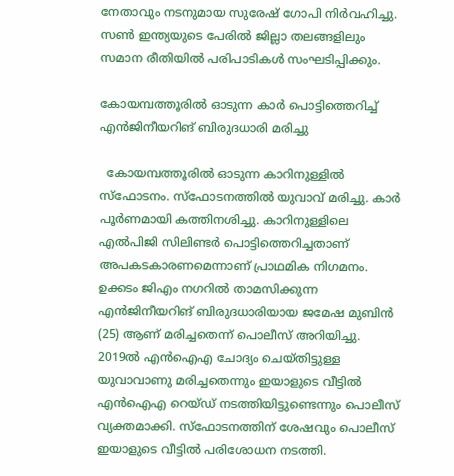നേതാവും നടനുമായ സുരേഷ് ഗോപി നിർവഹിച്ചു. സൺ ഇന്ത്യയുടെ പേരിൽ ജില്ലാ തലങ്ങളിലും സമാന രീതിയിൽ പരിപാടികൾ സംഘടിപ്പിക്കും.

കോയമ്പത്തൂരിൽ ഓടുന്ന കാർ പൊട്ടിത്തെറിച്ച് എൻജിനീയറിങ് ബിരുദധാരി മരിച്ചു

  കോയമ്പത്തൂരിൽ ഓടുന്ന കാറിനുള്ളിൽ സ്ഫോടനം. സ്ഫേ‍ാടനത്തിൽ യുവാവ് മരിച്ചു. കാർ പൂർണമായി കത്തിനശിച്ചു. കാറിനുള്ളിലെ എൽപിജി സിലിണ്ടർ പൊട്ടിത്തെറിച്ചതാണ് അപകടകാരണമെന്നാണ് പ്രാഥമിക നിഗമനം. ഉക്കടം ജിഎം നഗറിൽ താമസിക്കുന്ന എൻജിനീയറിങ് ബിരുദധാരിയായ ജമേഷ മുബിൻ (25) ആണ് മരിച്ചതെന്ന് പൊലീസ് അറിയിച്ചു. 2019ൽ എൻഐഎ ചോദ്യം ചെയ്തിട്ടുള്ള യുവാവാണു മരിച്ചതെന്നും ഇയാളുടെ വീട്ടിൽ എൻഐഎ റെയ്ഡ് നടത്തിയിട്ടുണ്ടെന്നും പൊലീസ് വ്യക്തമാക്കി. സ്ഫോടനത്തിന് ശേഷവും പൊലീസ് ഇയാളുടെ വീട്ടിൽ പരിശോധന നടത്തി.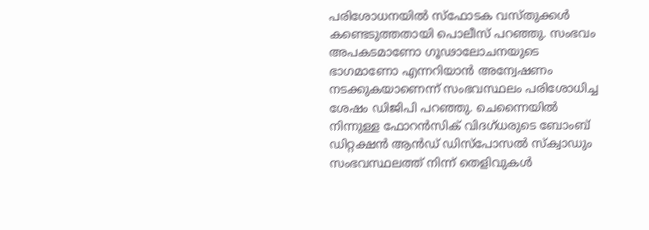പരിശോധനയിൽ സ്ഫോടക വസ്തുക്കൾ കണ്ടെടുത്തതായി പൊലീസ് പറഞ്ഞു. സംഭവം അപകടമാണോ ഗൂഢാലോചനയുടെ ഭാഗമാണോ എന്നറിയാൻ അന്വേഷണം നടക്കുകയാണെന്ന് സംഭവസ്ഥലം പരിശോധിച്ച ശേഷം ഡിജിപി പറഞ്ഞു. ചെന്നൈയിൽ നിന്നുള്ള ഫോറൻസിക് വിദഗ്ധരുടെ ബോംബ് ഡിറ്റക്ഷൻ ആൻഡ് ഡിസ്‌പോസൽ സ്‌ക്വാഡും സംഭവസ്ഥലത്ത് നിന്ന് തെളിവുകൾ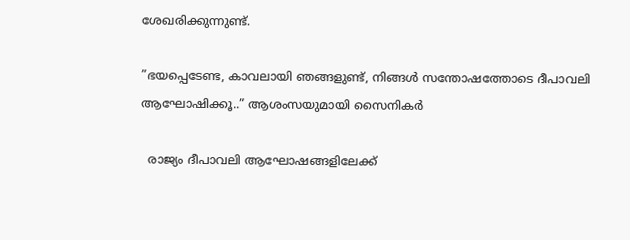ശേഖരിക്കുന്നുണ്ട്.

”ഭയപ്പെടേണ്ട, കാവലായി ഞങ്ങളുണ്ട്, നിങ്ങൾ സന്തോഷത്തോടെ ദീപാവലി ആഘോഷിക്കൂ..” ആശംസയുമായി സൈനികർ

  രാജ്യം ദീപാവലി ആഘോഷങ്ങളിലേക്ക്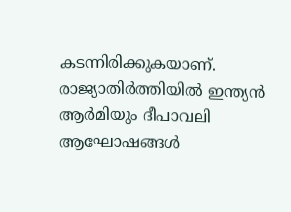കടന്നിരിക്കുകയാണ്. രാജ്യാതിർത്തിയിൽ ഇന്ത്യൻ ആർമിയും ദീപാവലി ആഘോഷങ്ങൾ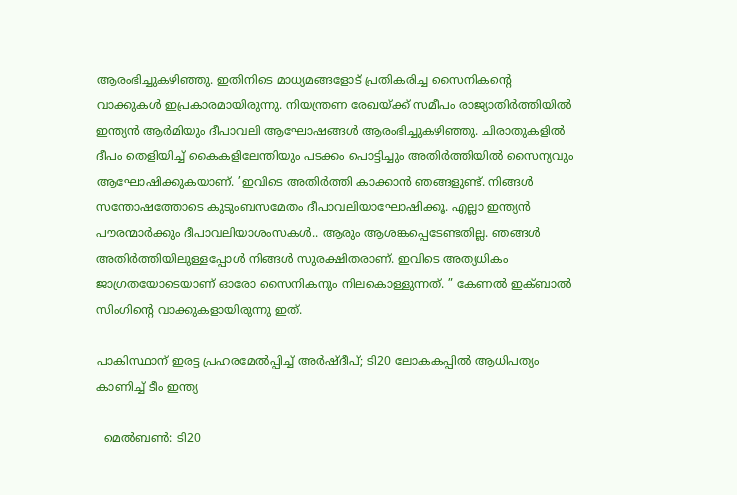ആരംഭിച്ചുകഴിഞ്ഞു. ഇതിനിടെ മാധ്യമങ്ങളോട് പ്രതികരിച്ച സൈനികന്റെ വാക്കുകൾ ഇപ്രകാരമായിരുന്നു. നിയന്ത്രണ രേഖയ്‌ക്ക് സമീപം രാജ്യാതിർത്തിയിൽ ഇന്ത്യൻ ആർമിയും ദീപാവലി ആഘോഷങ്ങൾ ആരംഭിച്ചുകഴിഞ്ഞു. ചിരാതുകളിൽ ദീപം തെളിയിച്ച് കൈകളിലേന്തിയും പടക്കം പൊട്ടിച്ചും അതിർത്തിയിൽ സൈന്യവും ആഘോഷിക്കുകയാണ്. ’ഇവിടെ അതിർത്തി കാക്കാൻ ഞങ്ങളുണ്ട്. നിങ്ങൾ സന്തോഷത്തോടെ കുടുംബസമേതം ദീപാവലിയാഘോഷിക്കൂ. എല്ലാ ഇന്ത്യൻ പൗരന്മാർക്കും ദീപാവലിയാശംസകൾ.. ആരും ആശങ്കപ്പെടേണ്ടതില്ല. ഞങ്ങൾ അതിർത്തിയിലുള്ളപ്പോൾ നിങ്ങൾ സുരക്ഷിതരാണ്. ഇവിടെ അത്യധികം ജാഗ്രതയോടെയാണ് ഓരോ സൈനികനും നിലകൊള്ളുന്നത്. ” കേണൽ ഇക്ബാൽ സിംഗിന്റെ വാക്കുകളായിരുന്നു ഇത്.

പാകിസ്ഥാന് ഇരട്ട പ്രഹരമേല്‍പ്പിച്ച് അര്‍ഷ്ദീപ്; ടി20 ലോകകപ്പില്‍ ആധിപത്യം കാണിച്ച് ടീം ഇന്ത്യ

  മെല്‍ബണ്‍: ടി20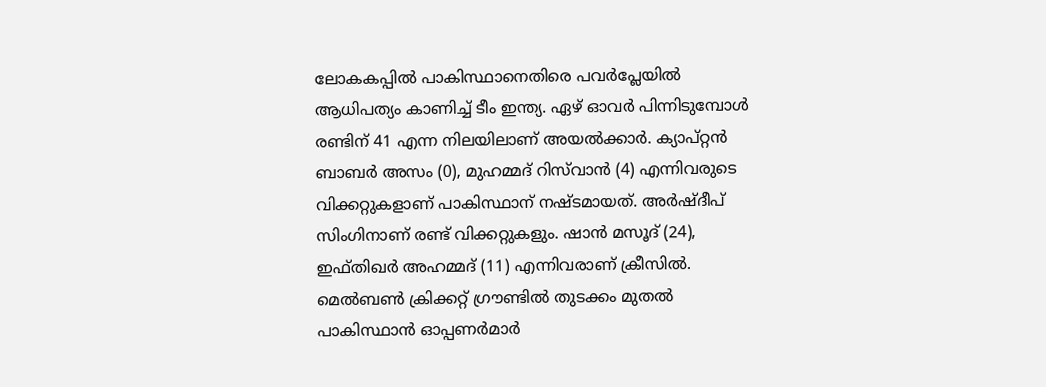ലോകകപ്പില്‍ പാകിസ്ഥാനെതിരെ പവര്‍പ്ലേയില്‍ ആധിപത്യം കാണിച്ച് ടീം ഇന്ത്യ. ഏഴ് ഓവര്‍ പിന്നിടുമ്പോള്‍ രണ്ടിന് 41 എന്ന നിലയിലാണ് അയല്‍ക്കാര്‍. ക്യാപ്റ്റന്‍ ബാബര്‍ അസം (0), മുഹമ്മദ് റിസ്‌വാന്‍ (4) എന്നിവരുടെ വിക്കറ്റുകളാണ് പാകിസ്ഥാന് നഷ്ടമായത്. അര്‍ഷ്ദീപ് സിംഗിനാണ് രണ്ട് വിക്കറ്റുകളും. ഷാന്‍ മസൂദ് (24), ഇഫ്തിഖര്‍ അഹമ്മദ് (11) എന്നിവരാണ് ക്രീസില്‍. മെല്‍ബണ്‍ ക്രിക്കറ്റ് ഗ്രൗണ്ടില്‍ തുടക്കം മുതല്‍ പാകിസ്ഥാന്‍ ഓപ്പണര്‍മാര്‍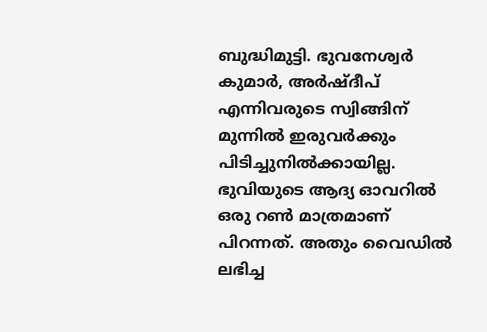ബുദ്ധിമുട്ടി. ഭുവനേശ്വര്‍ കുമാര്‍, അര്‍ഷ്ദീപ് എന്നിവരുടെ സ്വിങ്ങിന് മുന്നില്‍ ഇരുവര്‍ക്കും പിടിച്ചുനില്‍ക്കായില്ല. ഭുവിയുടെ ആദ്യ ഓവറില്‍ ഒരു റണ്‍ മാത്രമാണ് പിറന്നത്. അതും വൈഡില്‍ ലഭിച്ച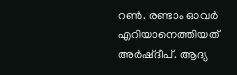റണ്‍. രണ്ടാം ഓവര്‍ എറിയാനെത്തിയത് അര്‍ഷ്ദീപ്. ആദ്യ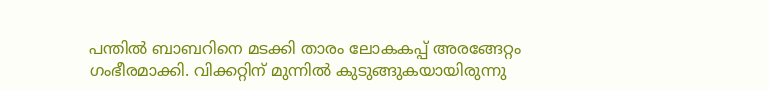പന്തില്‍ ബാബറിനെ മടക്കി താരം ലോകകപ്പ് അരങ്ങേറ്റം ഗംഭീരമാക്കി. വിക്കറ്റിന് മുന്നില്‍ കുടുങ്ങുകയായിരുന്നു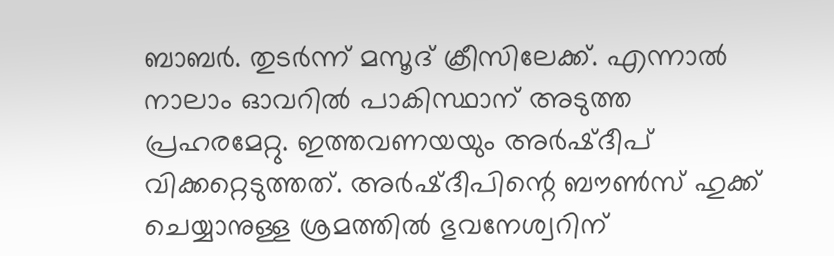ബാബര്‍. തുടര്‍ന്ന് മസൂദ് ക്രീസിലേക്ക്. എന്നാല്‍ നാലാം ഓവറില്‍ പാകിസ്ഥാന് അടുത്ത പ്രഹരമേറ്റു. ഇത്തവണയയും അര്‍ഷ്ദീപ് വിക്കറ്റെടുത്തത്. അര്‍ഷ്ദീപിന്റെ ബൗണ്‍സ് ഹുക്ക് ചെയ്യാനുള്ള ശ്രമത്തില്‍ ഭുവനേശ്വറിന്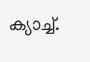ക്യാച്ച്.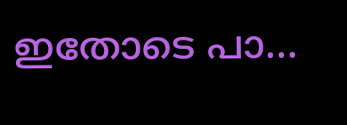ഇതോടെ പാ...